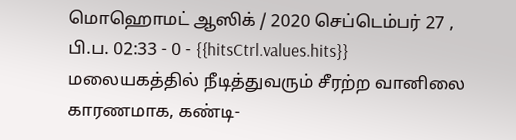மொஹொமட் ஆஸிக் / 2020 செப்டெம்பர் 27 , பி.ப. 02:33 - 0 - {{hitsCtrl.values.hits}}
மலையகத்தில் நீடித்துவரும் சீரற்ற வானிலை காரணமாக, கண்டி-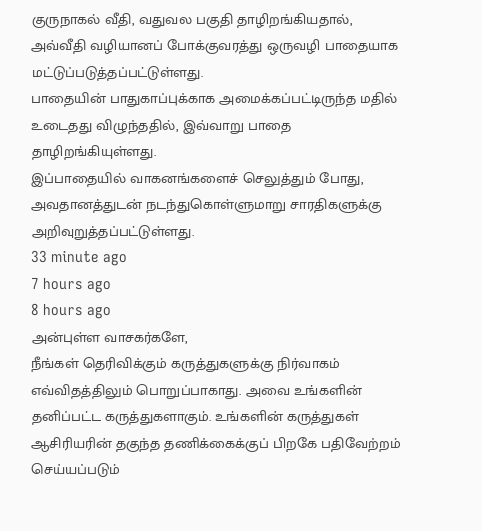குருநாகல் வீதி, வதுவல பகுதி தாழிறங்கியதால், அவ்வீதி வழியானப் போக்குவரத்து ஒருவழி பாதையாக மட்டுப்படுத்தப்பட்டுள்ளது.
பாதையின் பாதுகாப்புக்காக அமைக்கப்பட்டிருந்த மதில் உடைதது விழுந்ததில், இவ்வாறு பாதை தாழிறங்கியுள்ளது.
இப்பாதையில் வாகனங்களைச் செலுத்தும் போது, அவதானத்துடன் நடந்துகொள்ளுமாறு சாரதிகளுக்கு அறிவுறுத்தப்பட்டுள்ளது.
33 minute ago
7 hours ago
8 hours ago
அன்புள்ள வாசகர்களே,
நீங்கள் தெரிவிக்கும் கருத்துகளுக்கு நிர்வாகம் எவ்விதத்திலும் பொறுப்பாகாது. அவை உங்களின் தனிப்பட்ட கருத்துகளாகும். உங்களின் கருத்துகள் ஆசிரியரின் தகுந்த தணிக்கைக்குப் பிறகே பதிவேற்றம் செய்யப்படும்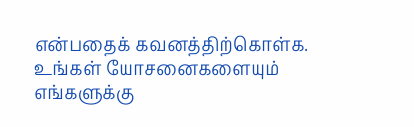என்பதைக் கவனத்திற்கொள்க. உங்கள் யோசனைகளையும் எங்களுக்கு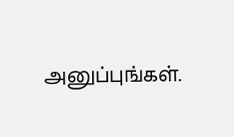அனுப்புங்கள்.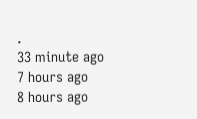.
33 minute ago
7 hours ago
8 hours ago